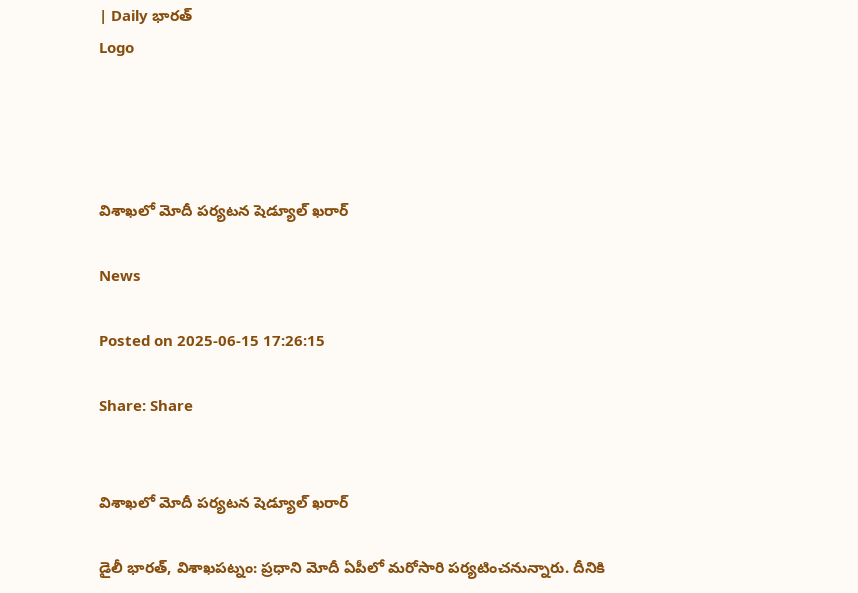| Daily భారత్
Logo




విశాఖలో మోదీ పర్యటన షెడ్యూల్ ఖరార్

News

Posted on 2025-06-15 17:26:15

Share: Share


విశాఖలో మోదీ పర్యటన షెడ్యూల్ ఖరార్

డైలీ భారత్, విశాఖపట్నం: ప్రధాని మోదీ ఏపీలో మరోసారి పర్యటించనున్నారు. దీనికి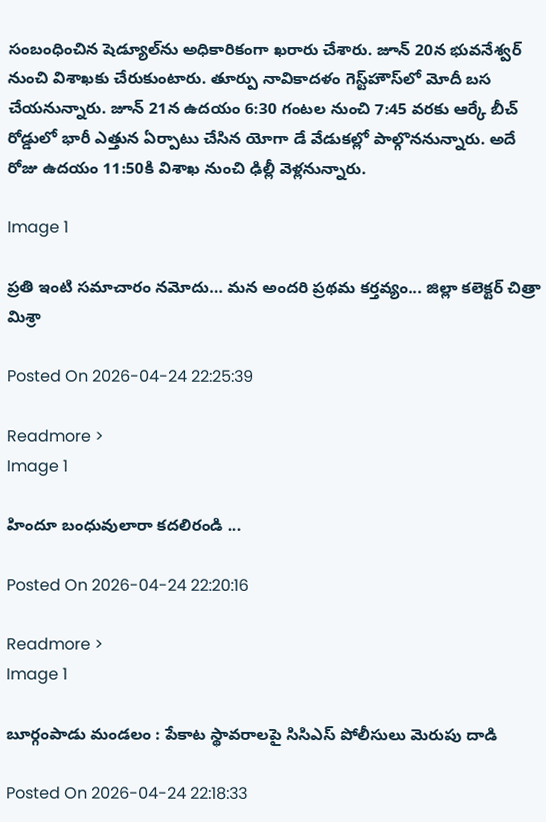సంబంధించిన షెడ్యూల్‌ను అధికారికంగా ఖరారు చేశారు. జూన్ 20న భువనేశ్వర్ నుంచి విశాఖకు చేరుకుంటారు. తూర్పు నావికాదళం గెస్ట్‌హౌస్‌లో మోదీ బస చేయనున్నారు. జూన్ 21న ఉదయం 6:30 గంటల నుంచి 7:45 వరకు ఆర్కే బీచ్ రోడ్డులో భారీ ఎత్తున ఏర్పాటు చేసిన యోగా డే వేడుకల్లో పాల్గొననున్నారు. అదే రోజు ఉదయం 11:50కి విశాఖ నుంచి ఢిల్లీ వెళ్లనున్నారు.

Image 1

ప్రతి ఇంటి సమాచారం నమోదు… మన అందరి ప్రథమ కర్తవ్యం... జిల్లా కలెక్టర్ చిత్రా మిశ్రా

Posted On 2026-04-24 22:25:39

Readmore >
Image 1

హిందూ బంధువులారా కదలిరండి ...

Posted On 2026-04-24 22:20:16

Readmore >
Image 1

బూర్గంపాడు మండలం : పేకాట స్థావరాలపై సిసిఎస్ పోలీసులు మెరుపు దాడి

Posted On 2026-04-24 22:18:33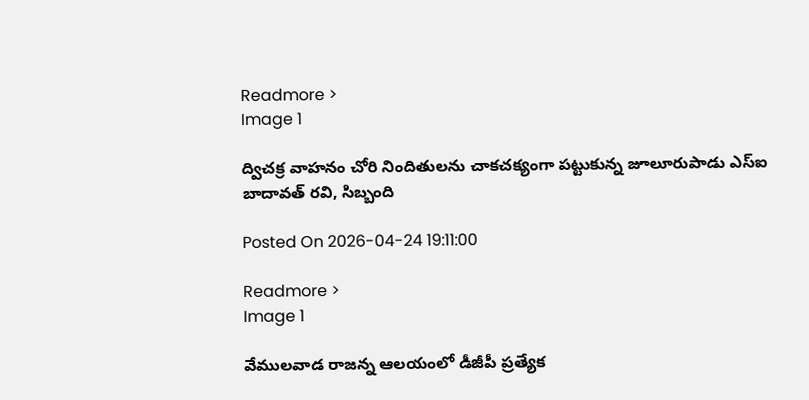Readmore >
Image 1

ద్విచక్ర వాహనం చోరి నిందితులను చాకచక్యంగా పట్టుకున్న జూలూరుపాడు ఎస్ఐ బాదావత్ రవి, సిబ్బంది

Posted On 2026-04-24 19:11:00

Readmore >
Image 1

వేములవాడ రాజన్న ఆలయంలో డీజీపీ ప్రత్యేక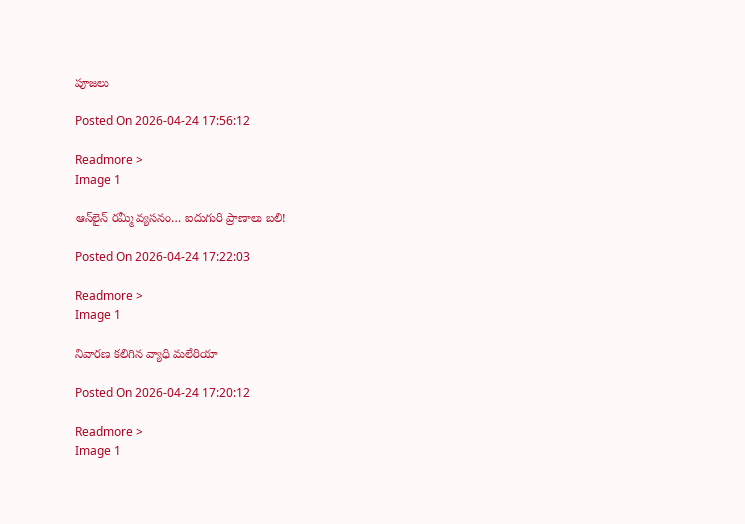పూజలు

Posted On 2026-04-24 17:56:12

Readmore >
Image 1

ఆన్‌లైన్ రమ్మీ వ్యసనం… ఐదుగురి ప్రాణాలు బలి!

Posted On 2026-04-24 17:22:03

Readmore >
Image 1

నివారణ కలిగిన వ్యాధి మలేరియా

Posted On 2026-04-24 17:20:12

Readmore >
Image 1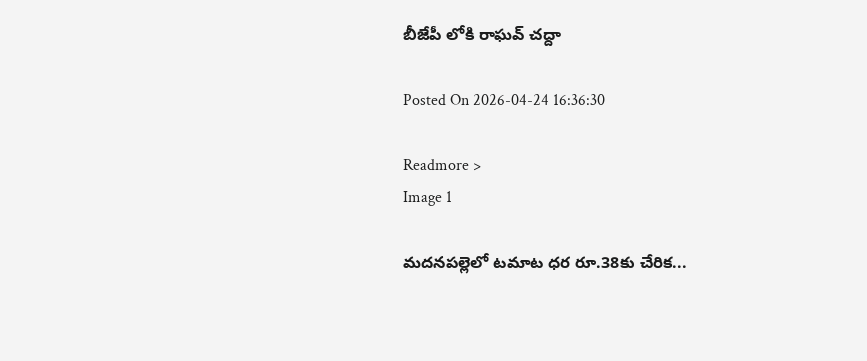బీజేపీ లోకి రాఘవ్ చద్దా

Posted On 2026-04-24 16:36:30

Readmore >
Image 1

మదనపల్లెలో టమాట ధర రూ.38కు చేరిక...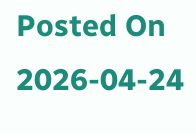Posted On 2026-04-24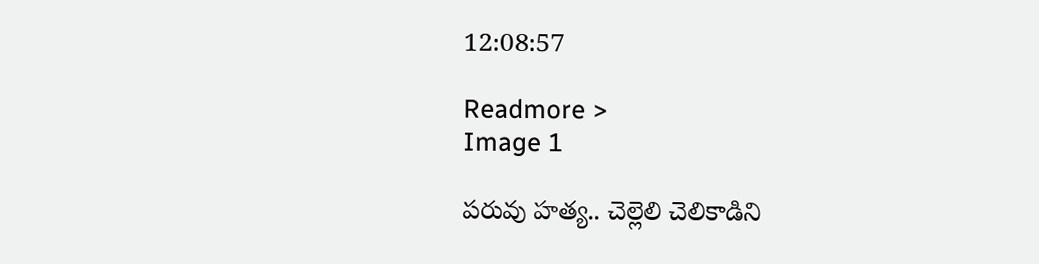12:08:57

Readmore >
Image 1

పరువు హత్య.. చెల్లెలి చెలికాడిని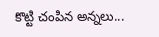కొట్టి చంపిన అన్నలు...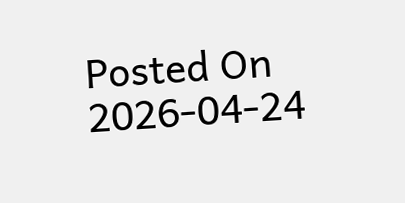Posted On 2026-04-24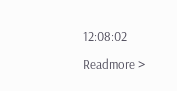12:08:02

Readmore >